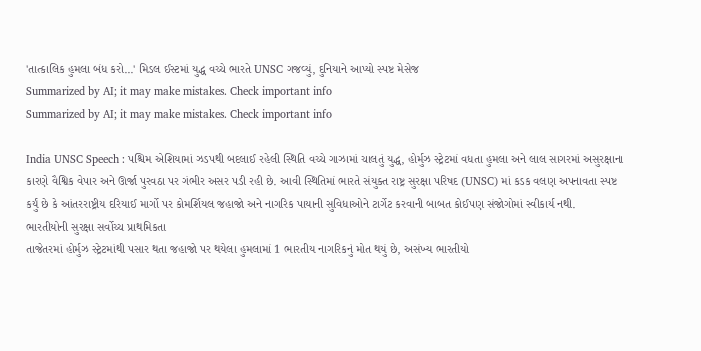'તાત્કાલિક હુમલા બંધ કરો...' મિડલ ઈસ્ટમાં યુદ્ધ વચ્ચે ભારતે UNSC ગજવ્યું, દુનિયાને આપ્યો સ્પષ્ટ મેસેજ
Summarized by AI; it may make mistakes. Check important info
Summarized by AI; it may make mistakes. Check important info

India UNSC Speech : પશ્ચિમ એશિયામાં ઝડપથી બદલાઈ રહેલી સ્થિતિ વચ્ચે ગાઝામાં ચાલતું યુદ્ધ, હોર્મુઝ સ્ટ્રેટમાં વધતા હુમલા અને લાલ સાગરમાં અસુરક્ષાના કારણે વૈશ્વિક વેપાર અને ઊર્જા પુરવઠા પર ગંભીર અસર પડી રહી છે. આવી સ્થિતિમાં ભારતે સંયુક્ત રાષ્ટ્ર સુરક્ષા પરિષદ (UNSC) માં કડક વલણ અપનાવતા સ્પષ્ટ કર્યું છે કે આંતરરાષ્ટ્રીય દરિયાઈ માર્ગો પર કોમર્શિયલ જહાજો અને નાગરિક પાયાની સુવિધાઓને ટાર્ગેટ કરવાની બાબત કોઈપણ સંજોગોમાં સ્વીકાર્ય નથી.
ભારતીયોની સુરક્ષા સર્વોચ્ચ પ્રાથમિકતા
તાજેતરમાં હોર્મુઝ સ્ટ્રેટમાંથી પસાર થતા જહાજો પર થયેલા હુમલામાં 1 ભારતીય નાગરિકનું મોત થયું છે, અસંખ્ય ભારતીયો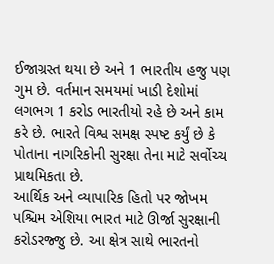ઈજાગ્રસ્ત થયા છે અને 1 ભારતીય હજુ પણ ગુમ છે. વર્તમાન સમયમાં ખાડી દેશોમાં લગભગ 1 કરોડ ભારતીયો રહે છે અને કામ કરે છે. ભારતે વિશ્વ સમક્ષ સ્પષ્ટ કર્યું છે કે પોતાના નાગરિકોની સુરક્ષા તેના માટે સર્વોચ્ચ પ્રાથમિકતા છે.
આર્થિક અને વ્યાપારિક હિતો પર જોખમ
પશ્ચિમ એશિયા ભારત માટે ઊર્જા સુરક્ષાની કરોડરજ્જુ છે. આ ક્ષેત્ર સાથે ભારતનો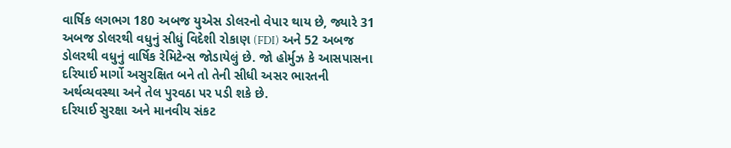વાર્ષિક લગભગ 180 અબજ યુએસ ડોલરનો વેપાર થાય છે, જ્યારે 31 અબજ ડોલરથી વધુનું સીધું વિદેશી રોકાણ (FDI) અને 52 અબજ ડોલરથી વધુનું વાર્ષિક રેમિટેન્સ જોડાયેલું છે. જો હોર્મુઝ કે આસપાસના દરિયાઈ માર્ગો અસુરક્ષિત બને તો તેની સીધી અસર ભારતની અર્થવ્યવસ્થા અને તેલ પુરવઠા પર પડી શકે છે.
દરિયાઈ સુરક્ષા અને માનવીય સંકટ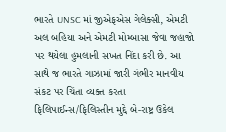ભારતે UNSC માં જીએફએસ ગેલેક્સી, એમટી અલ બહિયા અને એમટી મોમ્બાસા જેવા જહાજો પર થયેલા હુમલાની સખત નિંદા કરી છે. આ સાથે જ ભારતે ગાઝામાં જારી ગંભીર માનવીય સંકટ પર ચિંતા વ્યક્ત કરતા ફિલિપાઈન્સ/ફિલિસ્તીન મુદ્દે બે-રાષ્ટ્ર ઉકેલ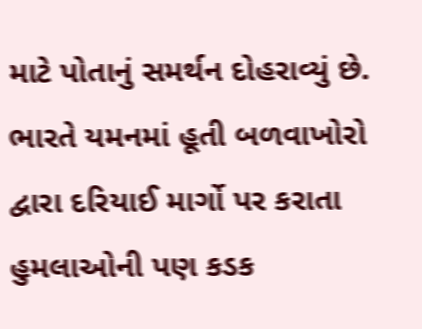માટે પોતાનું સમર્થન દોહરાવ્યું છે. ભારતે યમનમાં હૂતી બળવાખોરો દ્વારા દરિયાઈ માર્ગો પર કરાતા હુમલાઓની પણ કડક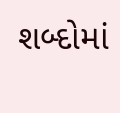શબ્દોમાં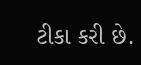ટીકા કરી છે.